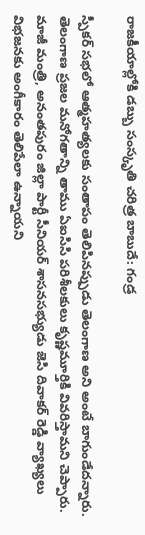రాజకీయాల్లోకి డబ్బు సంస్కృతి చరిత్ర బాబుదే: గండ్ర

స్పీకర్ సభలో ఆత్మహత్యలకు సంతాపం తెలిపినప్పుడు తెలంగాణ అని అంటే బాగుండేదన్నారు. తెలంగాణ ప్రజల మనోగతాన్ని తాము ఏఐసిసి పరిశీలకులు కృష్ణమూర్తికి వివరిస్తామని చెప్పారు. మాజీ మంత్రి, అనంతపురం జిల్లా పార్టీ సీనియర్ శాసనసభ్యుడు జెసి దివాకర్ రెడ్డి వ్యాఖ్యలు విభజనకు అంగీకారం తెలిపేలా ఉన్నాయని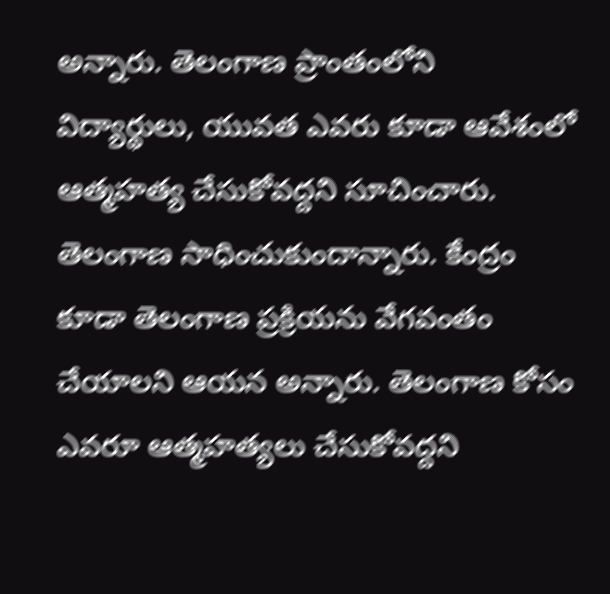అన్నారు. తెలంగాణ ప్రాంతంలోని విద్యార్థులు, యువత ఎవరు కూడా ఆవేశంలో ఆత్మహత్య చేసుకోవద్దని సూచించారు. తెలంగాణ సాధించుకుందాన్నారు. కేంద్రం కూడా తెలంగాణ ప్రక్రియను వేగవంతం చేయాలని ఆయన అన్నారు. తెలంగాణ కోసం ఎవరూ ఆత్మహత్యలు చేసుకోవద్దని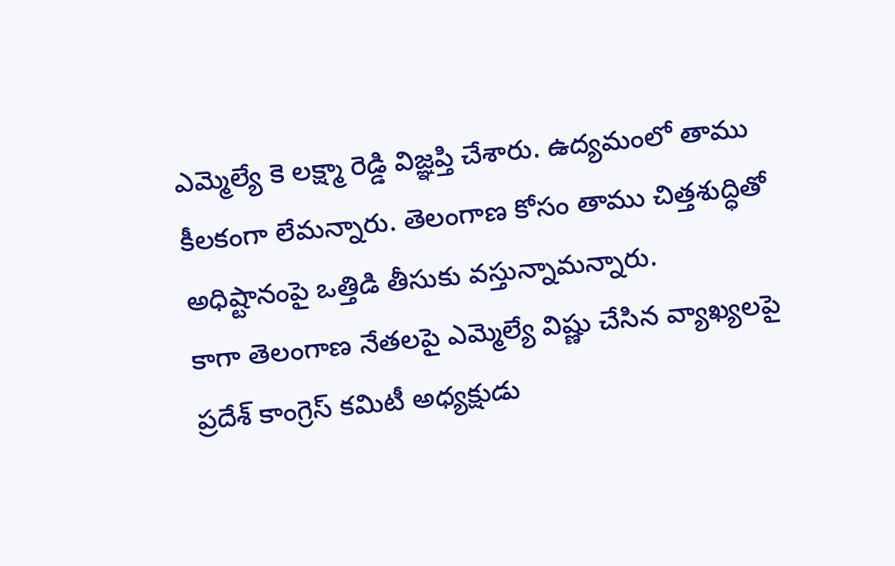ఎమ్మెల్యే కె లక్ష్మా రెడ్డి విజ్ఞప్తి చేశారు. ఉద్యమంలో తాము కీలకంగా లేమన్నారు. తెలంగాణ కోసం తాము చిత్తశుద్ధితో అధిష్టానంపై ఒత్తిడి తీసుకు వస్తున్నామన్నారు.
కాగా తెలంగాణ నేతలపై ఎమ్మెల్యే విష్ణు చేసిన వ్యాఖ్యలపై ప్రదేశ్ కాంగ్రెస్ కమిటీ అధ్యక్షుడు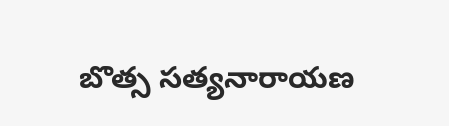బొత్స సత్యనారాయణ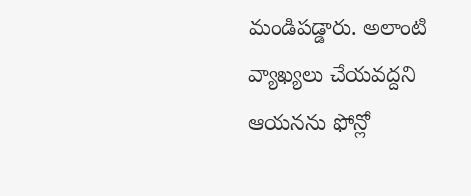మండిపడ్డారు. అలాంటి వ్యాఖ్యలు చేయవద్దని ఆయనను ఫోన్లో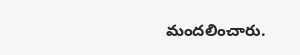మందలించారు.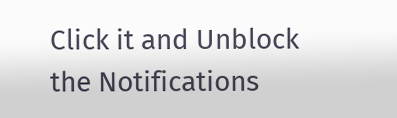Click it and Unblock the Notifications